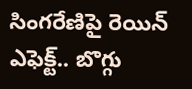సింగరేణిపై రెయిన్ ఎఫెక్ట్.. బొగ్గు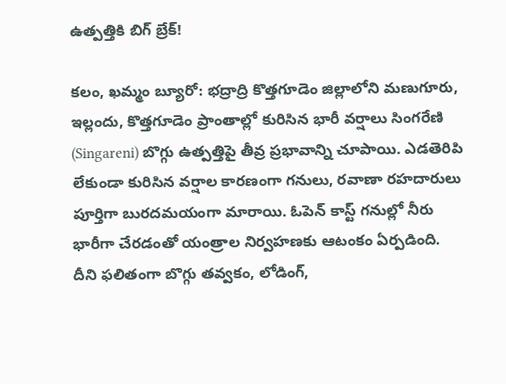ఉత్పత్తికి బిగ్ బ్రేక్!

కలం, ఖమ్మం బ్యూరో: భద్రాద్రి కొత్తగూడెం జిల్లాలోని మణుగూరు, ఇల్లందు, కొత్తగూడెం ప్రాంతాల్లో కురిసిన భారీ వర్షాలు సింగరేణి (Singareni) బొగ్గు ఉత్పత్తిపై తీవ్ర ప్రభావాన్ని చూపాయి. ఎడతెరిపి లేకుండా కురిసిన వర్షాల కారణంగా గనులు, రవాణా రహదారులు పూర్తిగా బురదమయంగా మారాయి. ఓపెన్ కాస్ట్ గనుల్లో నీరు భారీగా చేరడంతో యంత్రాల నిర్వహణకు ఆటంకం ఏర్పడింది. దీని ఫలితంగా బొగ్గు తవ్వకం, లోడింగ్,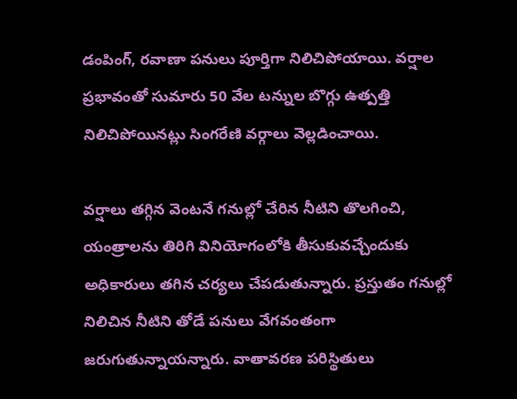డంపింగ్, రవాణా పనులు పూర్తిగా నిలిచిపోయాయి. వర్షాల ప్రభావంతో సుమారు 50 వేల టన్నుల బొగ్గు ఉత్పత్తి నిలిచిపోయినట్లు సింగరేణి వర్గాలు వెల్లడించాయి.

వర్షాలు తగ్గిన వెంటనే గనుల్లో చేరిన నీటిని తొలగించి, యంత్రాలను తిరిగి వినియోగంలోకి తీసుకువచ్చేందుకు అధికారులు తగిన చర్యలు చేపడుతున్నారు. ప్రస్తుతం గనుల్లో నిలిచిన నీటిని తోడే పనులు వేగవంతంగా జరుగుతున్నాయన్నారు. వాతావరణ పరిస్థితులు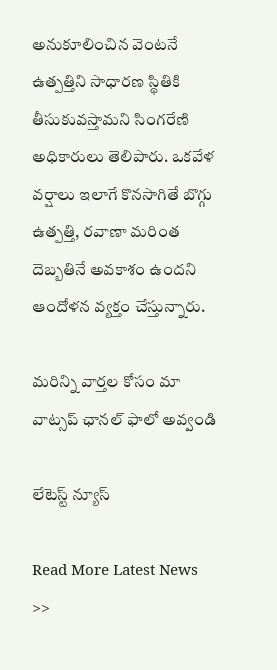అనుకూలించిన వెంటనే ఉత్పత్తిని సాధారణ స్థితికి తీసుకువస్తామని సింగరేణి అధికారులు తెలిపారు. ఒకవేళ వర్షాలు ఇలాగే కొనసాగితే బొగ్గు ఉత్పత్తి, రవాణా మరింత దెబ్బతినే అవకాశం ఉందని ఆందోళన వ్యక్తం చేస్తున్నారు.

మ‌రిన్ని వార్త‌ల కోసం మా వాట్స‌ప్ ఛాన‌ల్ ఫాలో అవ్వండి

లేటెస్ట్ న్యూస్‌

Read More Latest News >>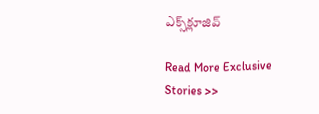ఎక్స్‌క్లూజివ్‌

Read More Exclusive Stories >>